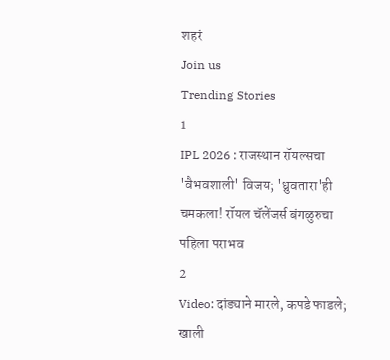शहरं
Join us
Trending Stories
1
IPL 2026 : राजस्थान रॉयल्सचा 'वैभवशाली' विजय; 'ध्रुवतारा'ही चमकला! रॉयल चॅलेंजर्स बंगळुरुचा पहिला पराभव
2
Video: दांड्याने मारले, कपडे फाडले; खाली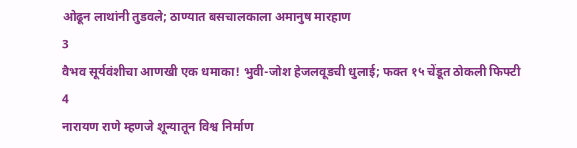ओढून लाथांनी तुडवले; ठाण्यात बसचालकाला अमानुष मारहाण
3
वैभव सूर्यवंशीचा आणखी एक धमाका! भुवी-जोश हेजलवूडची धुलाई; फक्त १५ चेंडूत ठोकली फिफ्टी
4
नारायण राणे म्हणजे शून्यातून विश्व निर्माण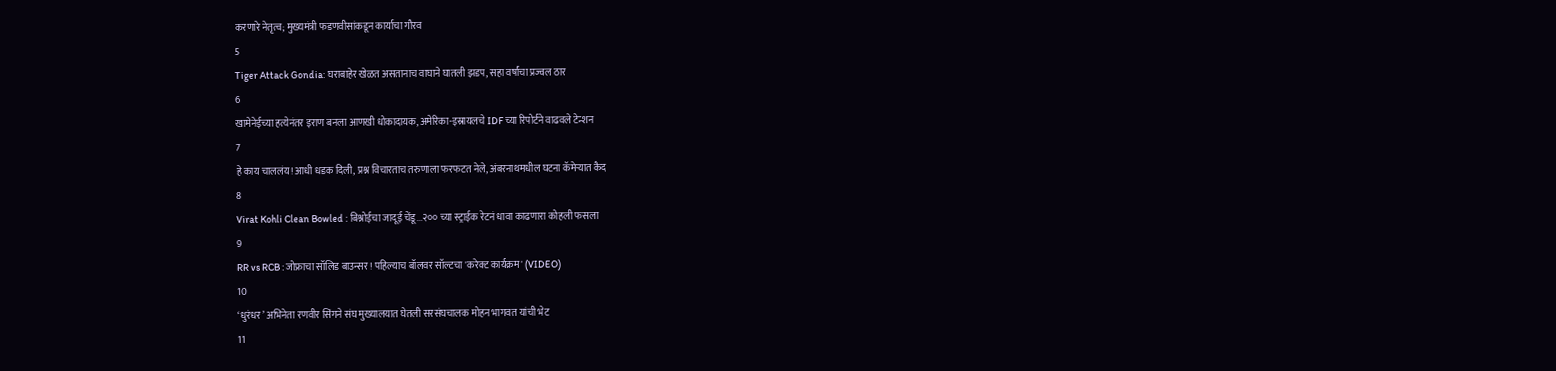करणारे नेतृत्व; मुख्यमंत्री फडणवीसांकडून कार्याचा गौरव
5
Tiger Attack Gondia: घराबाहेर खेळत असतानाच वाघाने घातली झडप, सहा वर्षांचा प्रज्वल ठार
6
खामेनेईच्या हत्येनंतर इराण बनला आणखी धोकादायक, अमेरिका-इस्रायलचे IDF च्या रिपोर्टने वाढवले टेन्शन
7
हे काय चाललंय! आधी धडक दिली, प्रश्न विचारताच तरुणाला फरफटत नेले, अंबरनाथमधील घटना कॅमेऱ्यात कैद
8
Virat Kohli Clean Bowled : बिश्नोईचा जादूई चेंडू...२०० च्या स्ट्राईक रेटनं धावा काढणारा कोहली फसला
9
RR vs RCB : जोफ्राचा सॉलिड बाउन्सर! पहिल्याच बॉलवर सॉल्टचा 'करेक्ट कार्यक्रम' (VIDEO)
10
‘धुरंधर’ अभिनेता रणवीर सिंगने संघ मुख्यालयात घेतली सरसंघचालक मोहन भागवत यांची भेट
11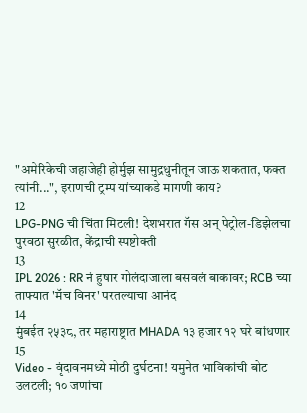"अमेरिकेची जहाजेही होर्मुझ सामुद्रधुनीतून जाऊ शकतात, फक्त त्यांनी...", इराणची ट्रम्प यांच्याकडे मागणी काय?
12
LPG-PNG ची चिंता मिटली! देशभरात गॅस अन् पेट्रोल-डिझेलचा पुरवठा सुरळीत, केंद्राची स्पष्टोक्ती
13
IPL 2026 : RR नं हुषार गोलंदाजाला बसवलं बाकावर; RCB च्या ताफ्यात 'मॅच विनर' परतल्याचा आनंद
14
मुंबईत २५३८, तर महाराष्ट्रात MHADA १३ हजार १२ घरे बांधणार
15
Video - वृंदावनमध्ये मोठी दुर्घटना! यमुनेत भाविकांची बोट उलटली; १० जणांचा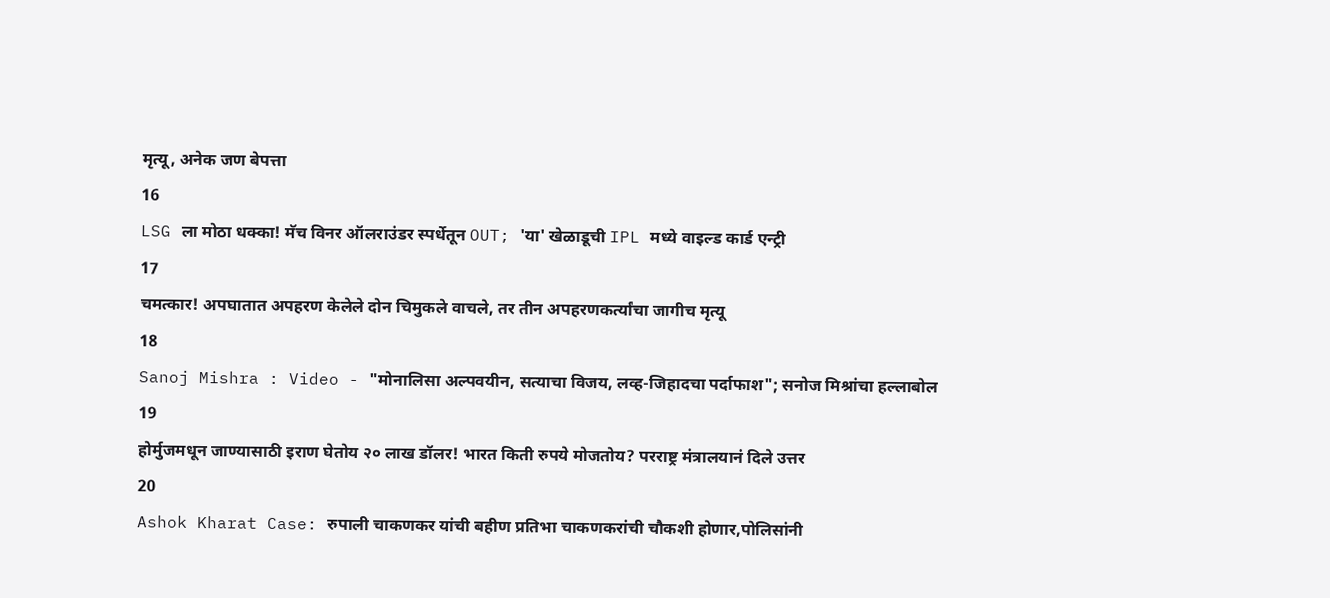मृत्यू, अनेक जण बेपत्ता
16
LSG ला मोठा धक्का! मॅच विनर ऑलराउंडर स्पर्धेतून OUT; 'या' खेळाडूची IPL मध्ये वाइल्ड कार्ड एन्ट्री
17
चमत्कार! अपघातात अपहरण केलेले दोन चिमुकले वाचले, तर तीन अपहरणकर्त्यांचा जागीच मृत्यू
18
Sanoj Mishra : Video - "मोनालिसा अल्पवयीन, सत्याचा विजय, लव्ह-जिहादचा पर्दाफाश"; सनोज मिश्रांचा हल्लाबोल
19
होर्मुजमधून जाण्यासाठी इराण घेतोय २० लाख डॉलर! भारत किती रुपये मोजतोय? परराष्ट्र मंत्रालयानं दिले उत्तर
20
Ashok Kharat Case: रुपाली चाकणकर यांची बहीण प्रतिभा चाकणकरांची चौकशी होणार,पोलिसांनी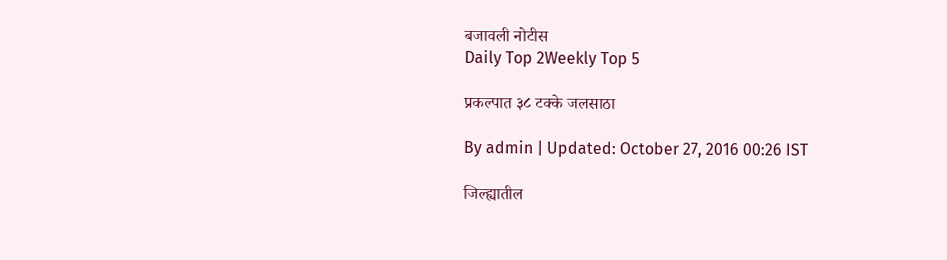बजावली नोटीस
Daily Top 2Weekly Top 5

प्रकल्पात ३८ टक्के जलसाठा

By admin | Updated: October 27, 2016 00:26 IST

जिल्ह्यातील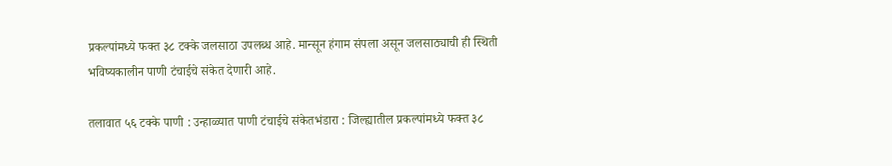प्रकल्पांमध्ये फक्त ३८ टक्के जलसाठा उपलब्ध आहे. मान्सून हंगाम संपला असून जलसाठ्याची ही स्थिती भविष्यकालीन पाणी टंचाईचे संकेत देणारी आहे.

तलावात ५६ टक्के पाणी : उन्हाळ्यात पाणी टंचाईचे संकेतभंडारा : जिल्ह्यातील प्रकल्पांमध्ये फक्त ३८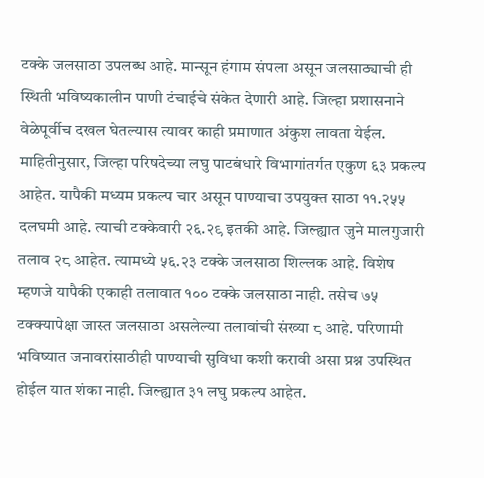टक्के जलसाठा उपलब्ध आहे. मान्सून हंगाम संपला असून जलसाठ्याची ही स्थिती भविष्यकालीन पाणी टंचाईचे संकेत देणारी आहे. जिल्हा प्रशासनाने वेळेपूर्वीच दखल घेतल्यास त्यावर काही प्रमाणात अंकुश लावता येईल. माहितीनुसार, जिल्हा परिषदेच्या लघु पाटबंधारे विभागांतर्गत एकुण ६३ प्रकल्प आहेत. यापैकी मध्यम प्रकल्प चार असून पाण्याचा उपयुक्त साठा ११.२५५ दलघमी आहे. त्याची टक्केवारी २६.२९ इतकी आहे. जिल्ह्यात जुने मालगुजारी तलाव २८ आहेत. त्यामध्ये ५६.२३ टक्के जलसाठा शिल्लक आहे. विशेष म्हणजे यापैकी एकाही तलावात १०० टक्के जलसाठा नाही. तसेच ७५ टक्क्यापेक्षा जास्त जलसाठा असलेल्या तलावांची संख्या ८ आहे. परिणामी भविष्यात जनावरांसाठीही पाण्याची सुविधा कशी करावी असा प्रश्न उपस्थित होईल यात शंका नाही. जिल्ह्यात ३१ लघु प्रकल्प आहेत.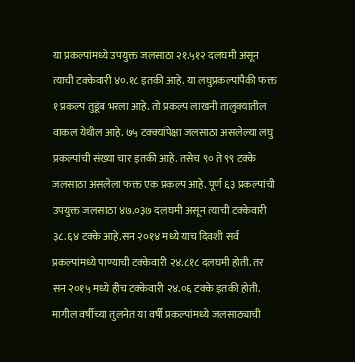या प्रकल्पांमध्ये उपयुक्त जलसाठा २१.५१२ दलघमी असून त्याची टक्केवारी ४०.१८ इतकी आहे. या लघुप्रकल्पांपैकी फक्त १ प्रकल्प तुडूंब भरला आहे. तो प्रकल्प लाखनी तालुक्यातील वाकल येथील आहे. ७५ टक्क्यांपेक्षा जलसाठा असलेल्या लघु प्रकल्पांची संख्या चार इतकी आहे. तसेच ९० ते ९९ टक्के जलसाठा असलेला फक्त एक प्रकल्प आहे. पूर्ण ६३ प्रकल्पांची उपयुक्त जलसाठा ४७.०३७ दलघमी असून त्याची टक्केवारी ३८.६४ टक्के आहे.सन २०१४ मध्ये याच दिवशी सर्व प्रकल्पांमध्ये पाण्याची टक्केवारी २४.८१८ दलघमी होती. तर सन २०१५ मध्ये हीच टक्केवारी २४.०६ टक्के इतकी होती. मागील वर्षीच्या तुलनेत या वर्षी प्रकल्पांमध्ये जलसाठ्याची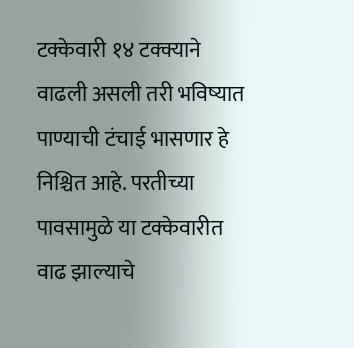टक्केवारी १४ टक्क्याने वाढली असली तरी भविष्यात पाण्याची टंचाई भासणार हे निश्चित आहे. परतीच्या पावसामुळे या टक्केवारीत वाढ झाल्याचे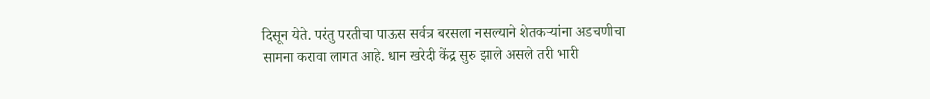दिसून येते. परंतु परतीचा पाऊस सर्वत्र बरसला नसल्याने शेतकऱ्यांना अडचणीचा सामना करावा लागत आहे. धान खरेदी केंद्र सुरु झाले असले तरी भारी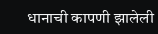धानाची कापणी झालेली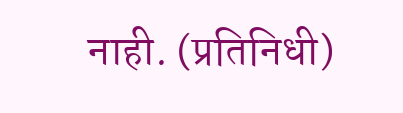नाही. (प्रतिनिधी)